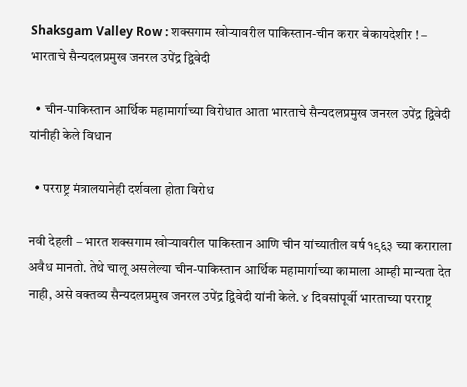Shaksgam Valley Row : शक्सगाम खोर्‍यावरील पाकिस्तान-चीन करार बेकायदेशीर ! – भारताचे सैन्यदलप्रमुख जनरल उपेंद्र द्विवेदी

  • चीन-पाकिस्तान आर्थिक महामार्गाच्या विरोधात आता भारताचे सैन्यदलप्रमुख जनरल उपेंद्र द्विवेदी यांनीही केले विधान

  • परराष्ट्र मंत्रालयानेही दर्शवला होता विरोध

नवी देहली – भारत शक्सगाम खोर्‍यावरील पाकिस्तान आणि चीन यांच्यातील वर्ष १९६३ च्या कराराला अवैध मानतो. तेथे चालू असलेल्या चीन-पाकिस्तान आर्थिक महामार्गाच्या कामाला आम्ही मान्यता देत नाही, असे वक्तव्य सैन्यदलप्रमुख जनरल उपेंद्र द्विवेदी यांनी केले. ४ दिवसांपूर्वी भारताच्या परराष्ट्र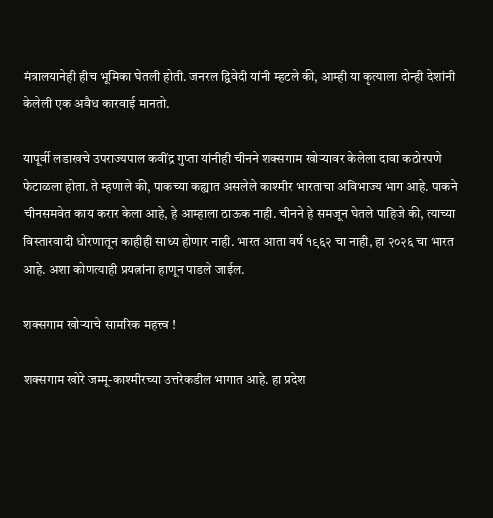मंत्रालयानेही हीच भूमिका घेतली होती. जनरल द्विवेदी यांनी म्हटले की, आम्ही या कृत्याला दोन्ही देशांनी केलेली एक अवैध कारवाई मानतो.

यापूर्वी लडाखचे उपराज्यपाल कवींद्र गुप्ता यांनीही चीनने शक्सगाम खोर्‍यावर केलेला दावा कठोरपणे फेटाळला होता. ते म्हणाले की, पाकच्या कह्यात असलेले काश्मीर भारताचा अविभाज्य भाग आहे. पाकने चीनसमवेत काय करार केला आहे, हे आम्हाला ठाऊक नाही. चीनने हे समजून घेतले पाहिजे की, त्याच्या विस्तारवादी धोरणातून काहीही साध्य होणार नाही. भारत आता वर्ष १९६२ चा नाही, हा २०२६ चा भारत आहे. अशा कोणत्याही प्रयत्नांना हाणून पाडले जाईल.

शक्सगाम खोर्‍याचे सामरिक महत्त्व !

शक्सगाम खोरे जम्मू-काश्मीरच्या उत्तरेकडील भागात आहे. हा प्रदेश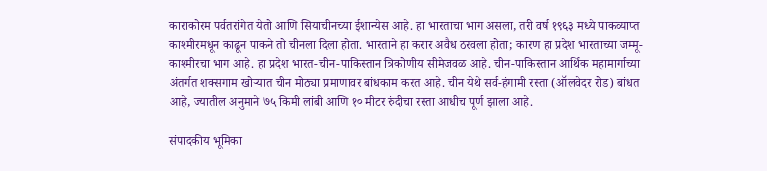काराकोरम पर्वतरांगेत येतो आणि सियाचीनच्या ईशान्येस आहे. हा भारताचा भाग असला, तरी वर्ष १९६३ मध्ये पाकव्याप्त काश्मीरमधून काढून पाकने तो चीनला दिला होता. भारताने हा करार अवैध ठरवला होता; कारण हा प्रदेश भारताच्या जम्मू-काश्मीरचा भाग आहे. हा प्रदेश भारत-चीन-पाकिस्तान त्रिकोणीय सीमेजवळ आहे. चीन-पाकिस्तान आर्थिक महामार्गाच्या अंतर्गत शक्सगाम खोर्‍यात चीन मोठ्या प्रमाणावर बांधकाम करत आहे. चीन येथे सर्व-हंगामी रस्ता (ऑलवेदर रोड) बांधत आहे, ज्यातील अनुमाने ७५ किमी लांबी आणि १० मीटर रुंदीचा रस्ता आधीच पूर्ण झाला आहे.

संपादकीय भूमिका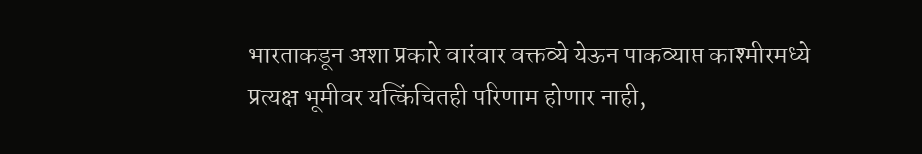भारताकडून अशा प्रकारे वारंवार वक्तव्ये येऊन पाकव्याप्त काश्मीरमध्ये प्रत्यक्ष भूमीवर यत्किंचितही परिणाम होणार नाही,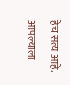हेच सत्य आहे. आपल्याला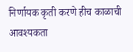निर्णायक कृती करणे हीच काळाची आवश्यकता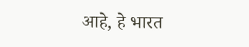आहे, हे भारत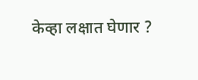केव्हा लक्षात घेणार ?